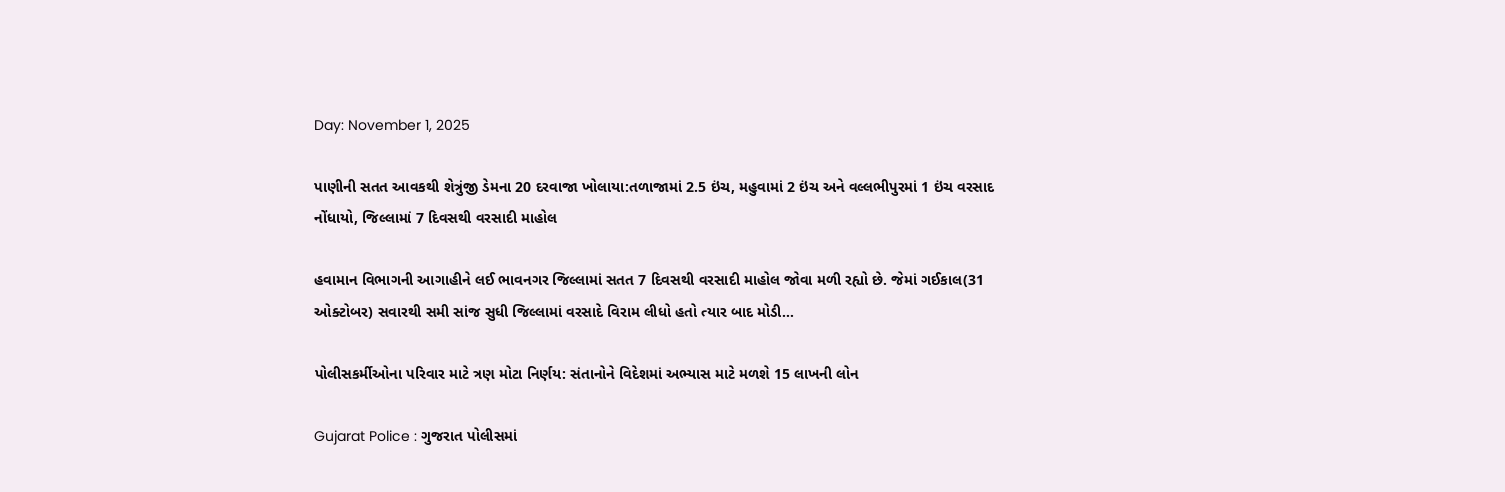Day: November 1, 2025

પાણીની સતત આવકથી શેત્રુંજી ડેમના 20 દરવાજા ખોલાયા:તળાજામાં 2.5 ઇંચ, મહુવામાં 2 ઇંચ અને વલ્લભીપુરમાં 1 ઇંચ વરસાદ નોંધાયો, જિલ્લામાં 7 દિવસથી વરસાદી માહોલ

હવામાન વિભાગની આગાહીને લઈ ભાવનગર જિલ્લામાં સતત 7 દિવસથી વરસાદી માહોલ જોવા મળી રહ્યો છે. જેમાં ગઈકાલ(31 ઓક્ટોબર) સવારથી સમી સાંજ સુધી જિલ્લામાં વરસાદે વિરામ લીધો હતો ત્યાર બાદ મોડી…

પોલીસકર્મીઓના પરિવાર માટે ત્રણ મોટા નિર્ણય: સંતાનોને વિદેશમાં અભ્યાસ માટે મળશે 15 લાખની લોન

Gujarat Police : ગુજરાત પોલીસમાં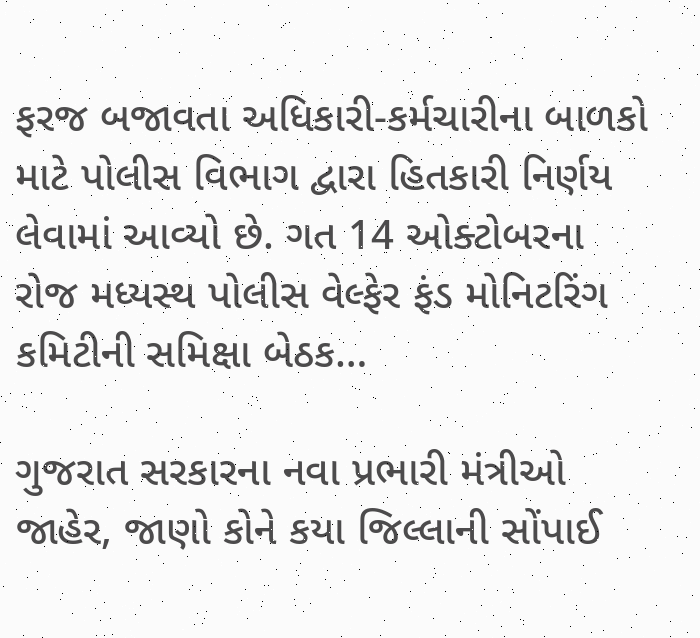ફરજ બજાવતા અધિકારી-કર્મચારીના બાળકો માટે પોલીસ વિભાગ દ્વારા હિતકારી નિર્ણય લેવામાં આવ્યો છે. ગત 14 ઓક્ટોબરના રોજ મધ્યસ્થ પોલીસ વેલ્ફેર ફંડ મોનિટરિંગ કમિટીની સમિક્ષા બેઠક…

ગુજરાત સરકારના નવા પ્રભારી મંત્રીઓ જાહેર, જાણો કોને કયા જિલ્લાની સોંપાઈ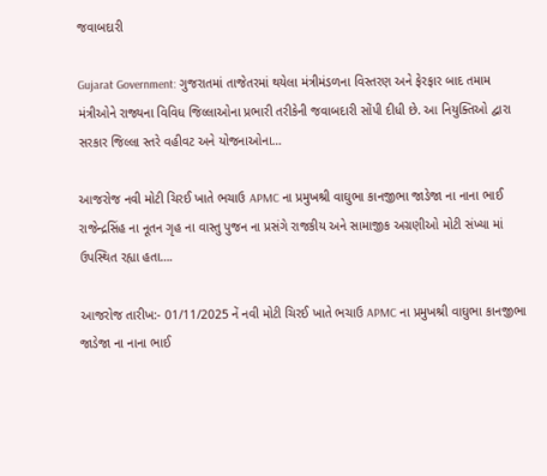જવાબદારી

Gujarat Government: ગુજરાતમાં તાજેતરમાં થયેલા મંત્રીમંડળના વિસ્તરણ અને ફેરફાર બાદ તમામ મંત્રીઓને રાજ્યના વિવિધ જિલ્લાઓના પ્રભારી તરીકેની જવાબદારી સોંપી દીધી છે. આ નિયુક્તિઓ દ્વારા સરકાર જિલ્લા સ્તરે વહીવટ અને યોજનાઓના…

આજરોજ નવી મોટી ચિરઈ ખાતે ભચાઉ APMC ના પ્રમુખશ્રી વાઘુભા કાનજીભા જાડેજા ના નાના ભાઈ રાજેન્દ્રસિંહ ના નૂતન ગૃહ ના વાસ્તુ પુજન ના પ્રસંગે રાજકીય અને સામાજીક અગ્રણીઓ મોટી સંખ્યા માં ઉપસ્થિત રહ્યા હતા….

આજરોજ તારીખ:- 01/11/2025 નેં નવી મોટી ચિરઈ ખાતે ભચાઉ APMC ના પ્રમુખશ્રી વાઘુભા કાનજીભા જાડેજા ના નાના ભાઈ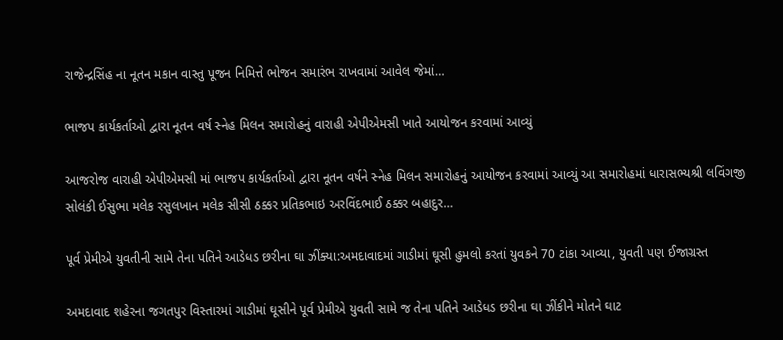રાજેન્દ્રસિંહ ના નૂતન મકાન વાસ્તુ પૂજન નિમિત્તે ભોજન સમારંભ રાખવામાં આવેલ જેમાં…

ભાજપ કાર્યકર્તાઓ દ્વારા નૂતન વર્ષ સ્નેહ મિલન સમારોહનું વારાહી એપીએમસી ખાતે આયોજન કરવામાં આવ્યું

આજરોજ વારાહી એપીએમસી માં ભાજપ કાર્યકર્તાઓ દ્વારા નૂતન વર્ષને સ્નેહ મિલન સમારોહનું આયોજન કરવામાં આવ્યું આ સમારોહમાં ધારાસભ્યશ્રી લવિંગજી સોલંકી ઈસુભા મલેક રસુલખાન મલેક સીસી ઠક્કર પ્રતિકભાઇ અરવિંદભાઈ ઠક્કર બહાદુર…

પૂર્વ પ્રેમીએ યુવતીની સામે તેના પતિને આડેધડ છરીના ઘા ઝીંક્યા:અમદાવાદમાં ગાડીમાં ઘૂસી હુમલો કરતાં યુવકને 70 ટાંકા આવ્યા, યુવતી પણ ઈજાગ્રસ્ત

અમદાવાદ શહેરના જગતપુર વિસ્તારમાં ગાડીમાં ઘૂસીને પૂર્વ પ્રેમીએ યુવતી સામે જ તેના પતિને આડેધડ છરીના ઘા ઝીંકીને મોતને ઘાટ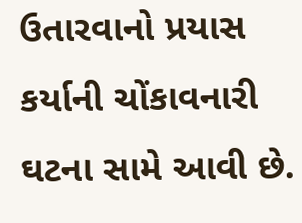ઉતારવાનો પ્રયાસ કર્યાની ચોંકાવનારી ઘટના સામે આવી છે.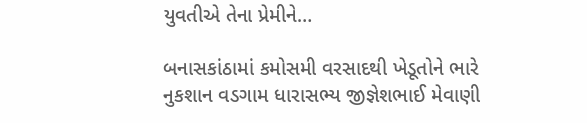યુવતીએ તેના પ્રેમીને…

બનાસકાંઠામાં કમોસમી વરસાદથી ખેડૂતોને ભારે નુકશાન વડગામ ધારાસભ્ય જીજ્ઞેશભાઈ મેવાણી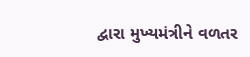દ્વારા મુખ્યમંત્રીને વળતર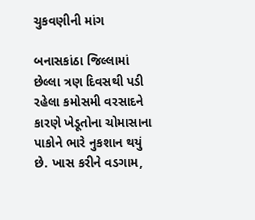ચુકવણીની માંગ

બનાસકાંઠા જિલ્લામાં છેલ્લા ત્રણ દિવસથી પડી રહેલા કમોસમી વરસાદને કારણે ખેડૂતોના ચોમાસાના પાકોને ભારે નુકશાન થયું છે. ખાસ કરીને વડગામ,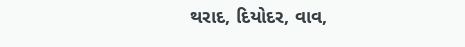થરાદ, દિયોદર, વાવ,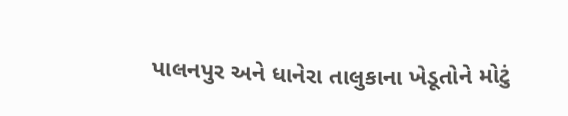પાલનપુર અને ધાનેરા તાલુકાના ખેડૂતોને મોટું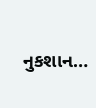નુકશાન…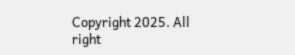Copyright 2025. All right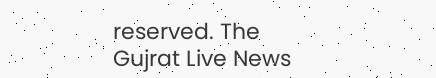reserved. The Gujrat Live News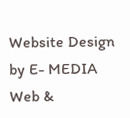Website Design by E- MEDIA Web &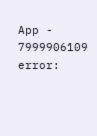App - 7999906109
error: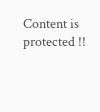Content is protected !!